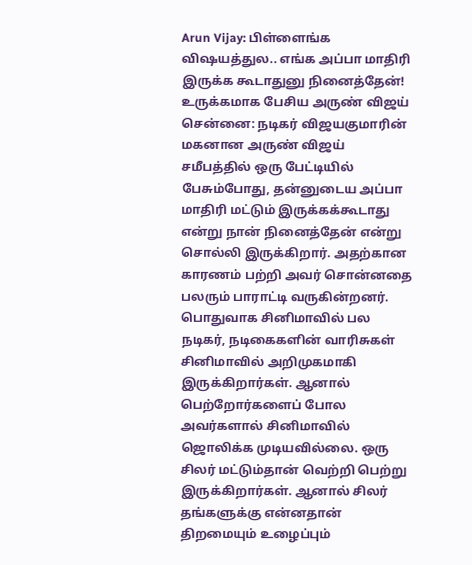Arun Vijay: பிள்ளைங்க விஷயத்துல.. எங்க அப்பா மாதிரி இருக்க கூடாதுனு நினைத்தேன்! உருக்கமாக பேசிய அருண் விஜய்
சென்னை: நடிகர் விஜயகுமாரின் மகனான அருண் விஜய் சமீபத்தில் ஒரு பேட்டியில் பேசும்போது, தன்னுடைய அப்பா மாதிரி மட்டும் இருக்கக்கூடாது என்று நான் நினைத்தேன் என்று சொல்லி இருக்கிறார். அதற்கான காரணம் பற்றி அவர் சொன்னதை பலரும் பாராட்டி வருகின்றனர்.
பொதுவாக சினிமாவில் பல நடிகர், நடிகைகளின் வாரிசுகள் சினிமாவில் அறிமுகமாகி இருக்கிறார்கள். ஆனால் பெற்றோர்களைப் போல அவர்களால் சினிமாவில் ஜொலிக்க முடியவில்லை. ஒரு சிலர் மட்டும்தான் வெற்றி பெற்று இருக்கிறார்கள். ஆனால் சிலர் தங்களுக்கு என்னதான் திறமையும் உழைப்பும்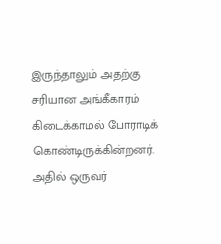இருந்தாலும் அதற்கு சரியான அங்கீகாரம் கிடைக்காமல் போராடிக் கொண்டிருக்கின்றனர். அதில் ஒருவர்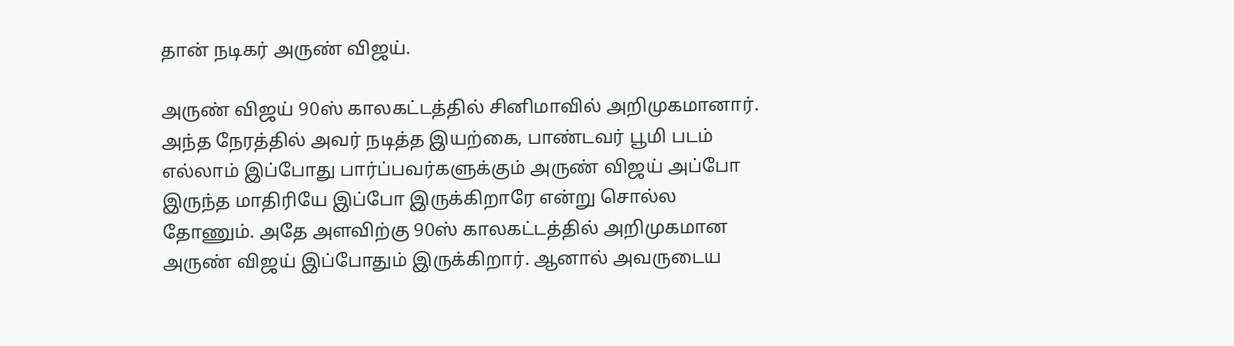தான் நடிகர் அருண் விஜய்.

அருண் விஜய் 90ஸ் காலகட்டத்தில் சினிமாவில் அறிமுகமானார். அந்த நேரத்தில் அவர் நடித்த இயற்கை, பாண்டவர் பூமி படம் எல்லாம் இப்போது பார்ப்பவர்களுக்கும் அருண் விஜய் அப்போ இருந்த மாதிரியே இப்போ இருக்கிறாரே என்று சொல்ல தோணும். அதே அளவிற்கு 90ஸ் காலகட்டத்தில் அறிமுகமான அருண் விஜய் இப்போதும் இருக்கிறார். ஆனால் அவருடைய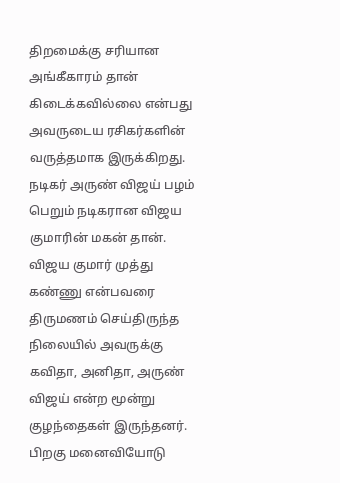திறமைக்கு சரியான அங்கீகாரம் தான் கிடைக்கவில்லை என்பது அவருடைய ரசிகர்களின் வருத்தமாக இருக்கிறது.
நடிகர் அருண் விஜய் பழம் பெறும் நடிகரான விஜய குமாரின் மகன் தான். விஜய குமார் முத்து கண்ணு என்பவரை திருமணம் செய்திருந்த நிலையில் அவருக்கு கவிதா, அனிதா, அருண் விஜய் என்ற மூன்று குழந்தைகள் இருந்தனர். பிறகு மனைவியோடு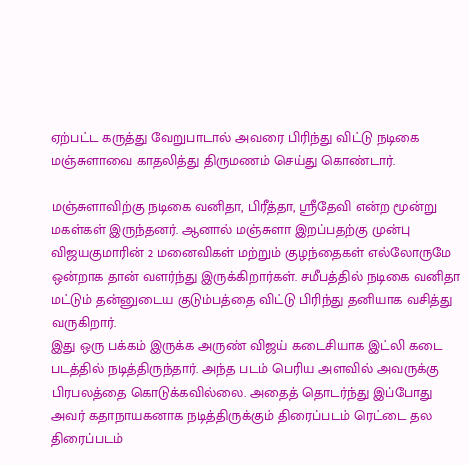ஏற்பட்ட கருத்து வேறுபாடால் அவரை பிரிந்து விட்டு நடிகை மஞ்சுளாவை காதலித்து திருமணம் செய்து கொண்டார்.

மஞ்சுளாவிற்கு நடிகை வனிதா, பிரீத்தா, ஸ்ரீதேவி என்ற மூன்று மகள்கள் இருந்தனர். ஆனால் மஞ்சுளா இறப்பதற்கு முன்பு விஜயகுமாரின் 2 மனைவிகள் மற்றும் குழந்தைகள் எல்லோருமே ஒன்றாக தான் வளர்ந்து இருக்கிறார்கள். சமீபத்தில் நடிகை வனிதா மட்டும் தன்னுடைய குடும்பத்தை விட்டு பிரிந்து தனியாக வசித்து வருகிறார்.
இது ஒரு பக்கம் இருக்க அருண் விஜய் கடைசியாக இட்லி கடை படத்தில் நடித்திருந்தார். அந்த படம் பெரிய அளவில் அவருக்கு பிரபலத்தை கொடுக்கவில்லை. அதைத் தொடர்ந்து இப்போது அவர் கதாநாயகனாக நடித்திருக்கும் திரைப்படம் ரெட்டை தல திரைப்படம்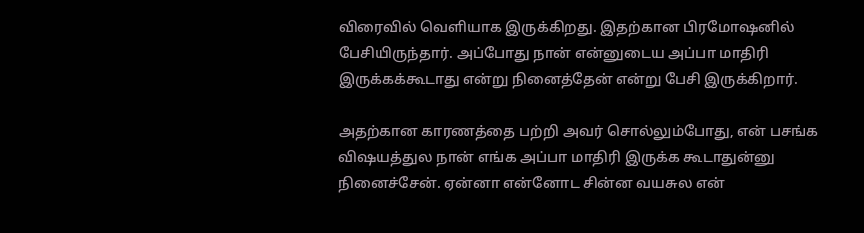விரைவில் வெளியாக இருக்கிறது. இதற்கான பிரமோஷனில் பேசியிருந்தார். அப்போது நான் என்னுடைய அப்பா மாதிரி இருக்கக்கூடாது என்று நினைத்தேன் என்று பேசி இருக்கிறார்.

அதற்கான காரணத்தை பற்றி அவர் சொல்லும்போது, என் பசங்க விஷயத்துல நான் எங்க அப்பா மாதிரி இருக்க கூடாதுன்னு நினைச்சேன். ஏன்னா என்னோட சின்ன வயசுல என்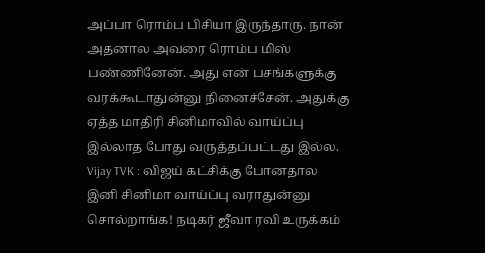அப்பா ரொம்ப பிசியா இருந்தாரு. நான் அதனால அவரை ரொம்ப மிஸ் பண்ணினேன். அது என் பசங்களுக்கு வரக்கூடாதுன்னு நினைச்சேன். அதுக்கு ஏத்த மாதிரி சினிமாவில் வாய்ப்பு இல்லாத போது வருத்தப்பட்டது இல்ல.
Vijay TVK : விஜய் கட்சிக்கு போனதால இனி சினிமா வாய்ப்பு வராதுன்னு சொல்றாங்க! நடிகர் ஜீவா ரவி உருக்கம்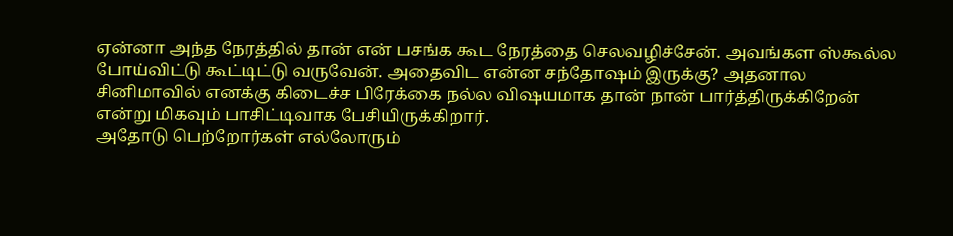ஏன்னா அந்த நேரத்தில் தான் என் பசங்க கூட நேரத்தை செலவழிச்சேன். அவங்கள ஸ்கூல்ல போய்விட்டு கூட்டிட்டு வருவேன். அதைவிட என்ன சந்தோஷம் இருக்கு? அதனால சினிமாவில் எனக்கு கிடைச்ச பிரேக்கை நல்ல விஷயமாக தான் நான் பார்த்திருக்கிறேன் என்று மிகவும் பாசிட்டிவாக பேசியிருக்கிறார்.
அதோடு பெற்றோர்கள் எல்லோரும்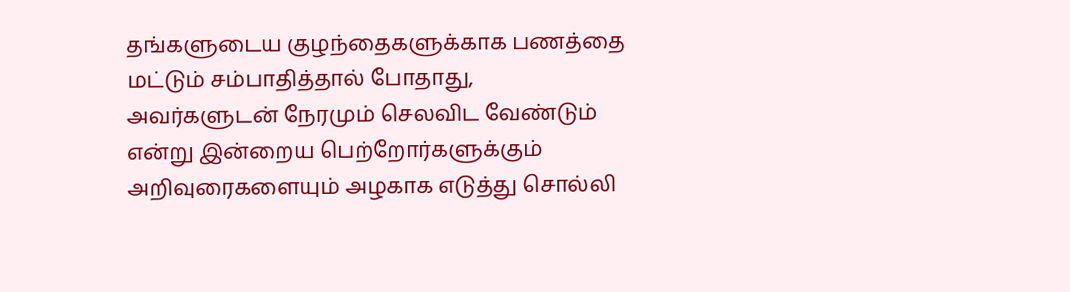தங்களுடைய குழந்தைகளுக்காக பணத்தை மட்டும் சம்பாதித்தால் போதாது, அவர்களுடன் நேரமும் செலவிட வேண்டும் என்று இன்றைய பெற்றோர்களுக்கும் அறிவுரைகளையும் அழகாக எடுத்து சொல்லி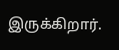இருக்கிறார்.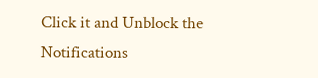Click it and Unblock the Notifications